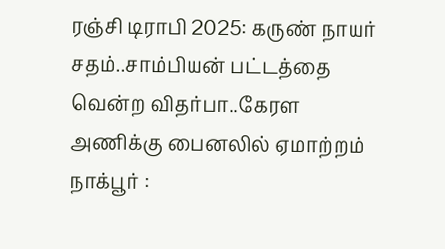ரஞ்சி டிராபி 2025: கருண் நாயர் சதம்..சாம்பியன் பட்டத்தை வென்ற விதர்பா..கேரள அணிக்கு பைனலில் ஏமாற்றம்
நாக்பூர் :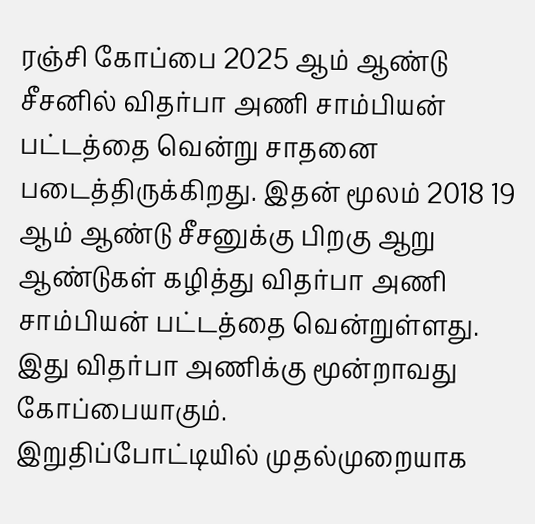ரஞ்சி கோப்பை 2025 ஆம் ஆண்டு சீசனில் விதர்பா அணி சாம்பியன் பட்டத்தை வென்று சாதனை படைத்திருக்கிறது. இதன் மூலம் 2018 19 ஆம் ஆண்டு சீசனுக்கு பிறகு ஆறு ஆண்டுகள் கழித்து விதர்பா அணி சாம்பியன் பட்டத்தை வென்றுள்ளது. இது விதர்பா அணிக்கு மூன்றாவது கோப்பையாகும்.
இறுதிப்போட்டியில் முதல்முறையாக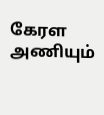கேரள அணியும்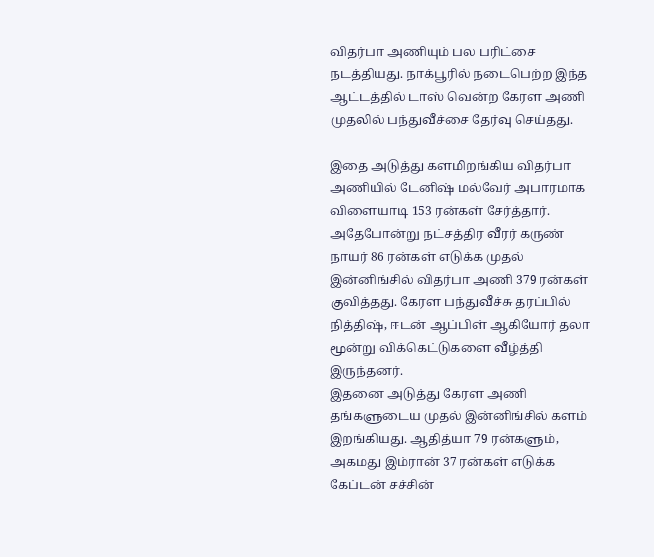விதர்பா அணியும் பல பரிட்சை நடத்தியது. நாக்பூரில் நடைபெற்ற இந்த ஆட்டத்தில் டாஸ் வென்ற கேரள அணி முதலில் பந்துவீச்சை தேர்வு செய்தது.

இதை அடுத்து களமிறங்கிய விதர்பா அணியில் டேனிஷ் மல்வேர் அபாரமாக விளையாடி 153 ரன்கள் சேர்த்தார். அதேபோன்று நட்சத்திர வீரர் கருண் நாயர் 86 ரன்கள் எடுக்க முதல் இன்னிங்சில் விதர்பா அணி 379 ரன்கள் குவித்தது. கேரள பந்துவீச்சு தரப்பில் நித்திஷ், ஈடன் ஆப்பிள் ஆகியோர் தலா மூன்று விக்கெட்டுகளை வீழ்த்தி இருந்தனர்.
இதனை அடுத்து கேரள அணி தங்களுடைய முதல் இன்னிங்சில் களம் இறங்கியது. ஆதித்யா 79 ரன்களும், அகமது இம்ரான் 37 ரன்கள் எடுக்க கேப்டன் சச்சின்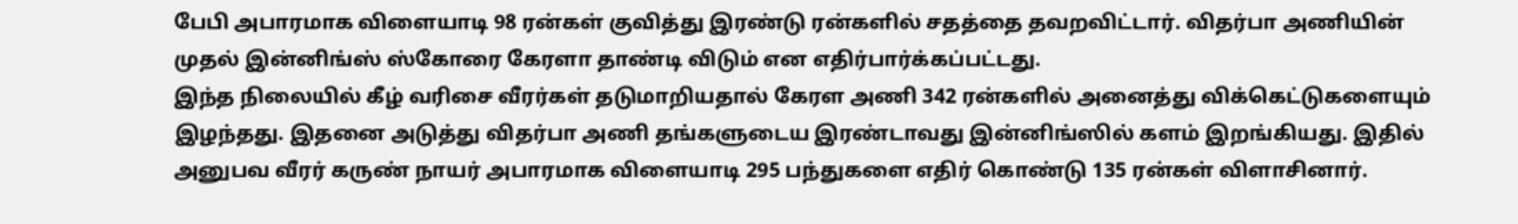பேபி அபாரமாக விளையாடி 98 ரன்கள் குவித்து இரண்டு ரன்களில் சதத்தை தவறவிட்டார். விதர்பா அணியின் முதல் இன்னிங்ஸ் ஸ்கோரை கேரளா தாண்டி விடும் என எதிர்பார்க்கப்பட்டது.
இந்த நிலையில் கீழ் வரிசை வீரர்கள் தடுமாறியதால் கேரள அணி 342 ரன்களில் அனைத்து விக்கெட்டுகளையும் இழந்தது. இதனை அடுத்து விதர்பா அணி தங்களுடைய இரண்டாவது இன்னிங்ஸில் களம் இறங்கியது. இதில் அனுபவ வீரர் கருண் நாயர் அபாரமாக விளையாடி 295 பந்துகளை எதிர் கொண்டு 135 ரன்கள் விளாசினார்.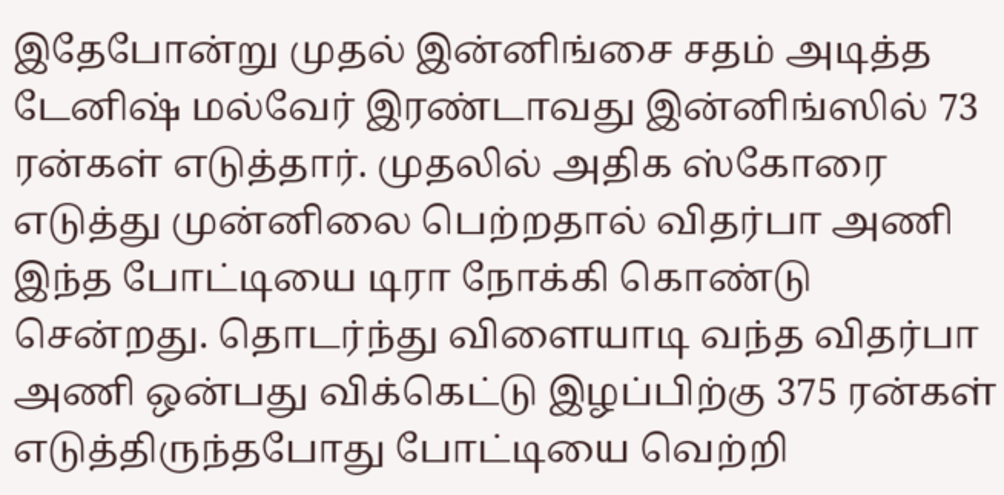இதேபோன்று முதல் இன்னிங்சை சதம் அடித்த டேனிஷ் மல்வேர் இரண்டாவது இன்னிங்ஸில் 73 ரன்கள் எடுத்தார். முதலில் அதிக ஸ்கோரை எடுத்து முன்னிலை பெற்றதால் விதர்பா அணி இந்த போட்டியை டிரா நோக்கி கொண்டு சென்றது. தொடர்ந்து விளையாடி வந்த விதர்பா அணி ஒன்பது விக்கெட்டு இழப்பிற்கு 375 ரன்கள் எடுத்திருந்தபோது போட்டியை வெற்றி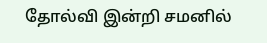தோல்வி இன்றி சமனில்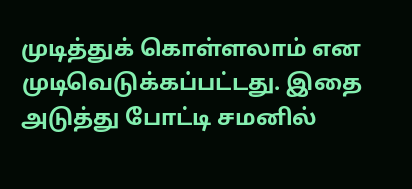முடித்துக் கொள்ளலாம் என முடிவெடுக்கப்பட்டது. இதை அடுத்து போட்டி சமனில்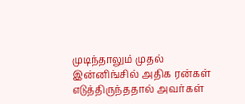முடிந்தாலும் முதல் இன்னிங்சில் அதிக ரன்கள் எடுத்திருந்ததால் அவர்கள்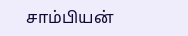சாம்பியன்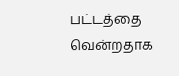பட்டத்தை வென்றதாக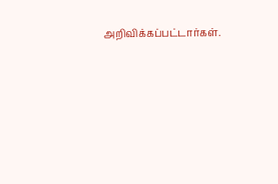அறிவிக்கப்பட்டார்கள்.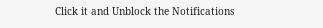Click it and Unblock the Notifications